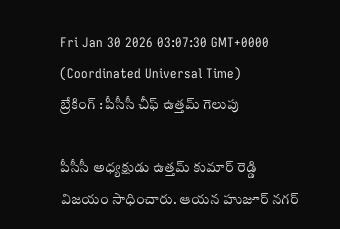Fri Jan 30 2026 03:07:30 GMT+0000 (Coordinated Universal Time)
బ్రేకింగ్ : పీసీసీ చీఫ్ ఉత్తమ్ గెలుపు

పీసీసీ అధ్యక్షుడు ఉత్తమ్ కుమార్ రెడ్డి విజయం సాధించారు. ఆయన హుజూర్ నగర్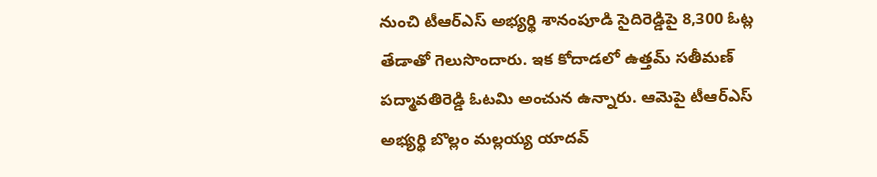నుంచి టీఆర్ఎస్ అభ్యర్థి శానంపూడి సైదిరెడ్డిపై 8,300 ఓట్ల తేడాతో గెలుసొందారు. ఇక కోదాడలో ఉత్తమ్ సతీమణ్ పద్మావతిరెడ్డి ఓటమి అంచున ఉన్నారు. ఆమెపై టీఆర్ఎస్ అభ్యర్థి బొల్లం మల్లయ్య యాదవ్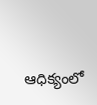ఆధిక్యంలో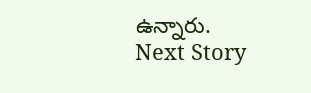ఉన్నారు.
Next Story